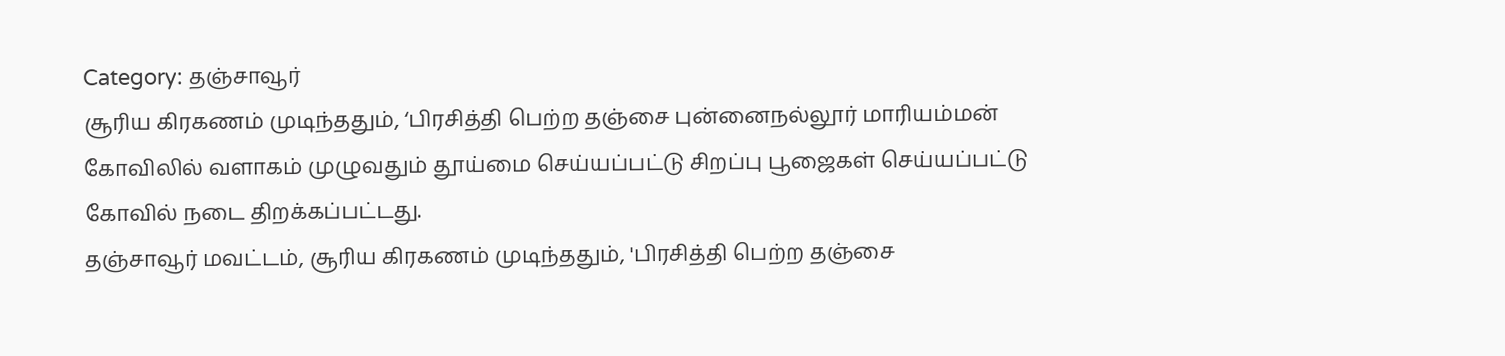Category: தஞ்சாவூர்
சூரிய கிரகணம் முடிந்ததும், ‘பிரசித்தி பெற்ற தஞ்சை புன்னைநல்லூர் மாரியம்மன் கோவிலில் வளாகம் முழுவதும் தூய்மை செய்யப்பட்டு சிறப்பு பூஜைகள் செய்யப்பட்டு கோவில் நடை திறக்கப்பட்டது.
தஞ்சாவூர் மவட்டம், சூரிய கிரகணம் முடிந்ததும், 'பிரசித்தி பெற்ற தஞ்சை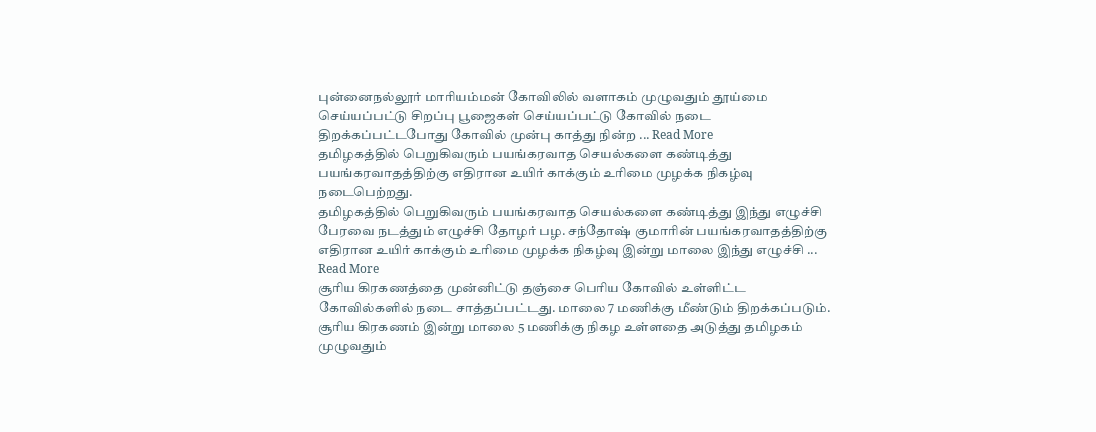புன்னைநல்லூர் மாரியம்மன் கோவிலில் வளாகம் முழுவதும் தூய்மை செய்யப்பட்டு சிறப்பு பூஜைகள் செய்யப்பட்டு கோவில் நடை திறக்கப்பட்டபோது கோவில் முன்பு காத்து நின்ற ... Read More
தமிழகத்தில் பெறுகிவரும் பயங்கரவாத செயல்களை கண்டித்து பயங்கரவாதத்திற்கு எதிரான உயிர் காக்கும் உரிமை முழக்க நிகழ்வு நடைபெற்றது.
தமிழகத்தில் பெறுகிவரும் பயங்கரவாத செயல்களை கண்டித்து இந்து எழுச்சி பேரவை நடத்தும் எழுச்சி தோழர் பழ. சந்தோஷ் குமாரின் பயங்கரவாதத்திற்கு எதிரான உயிர் காக்கும் உரிமை முழக்க நிகழ்வு இன்று மாலை இந்து எழுச்சி ... Read More
சூரிய கிரகணத்தை முன்னிட்டு தஞ்சை பெரிய கோவில் உள்ளிட்ட கோவில்களில் நடை சாத்தப்பட்டது. மாலை 7 மணிக்கு மீண்டும் திறக்கப்படும்.
சூரிய கிரகணம் இன்று மாலை 5 மணிக்கு நிகழ உள்ளதை அடுத்து தமிழகம் முழுவதும்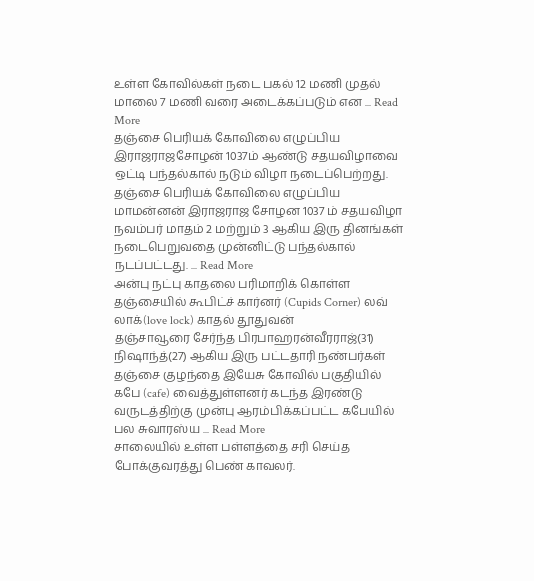உள்ள கோவில்கள் நடை பகல் 12 மணி முதல் மாலை 7 மணி வரை அடைக்கப்படும் என ... Read More
தஞ்சை பெரியக் கோவிலை எழுப்பிய இராஜராஜசோழன் 1037ம் ஆண்டு சதயவிழாவை ஒட்டி பந்தல்கால் நடும் விழா நடைப்பெற்றது.
தஞ்சை பெரியக் கோவிலை எழுப்பிய மாமன்னன் இராஜராஜ சோழன 1037 ம் சதயவிழா நவம்பர் மாதம் 2 மற்றும் 3 ஆகிய இரு தினங்கள் நடைபெறுவதை முன்னிட்டு பந்தல்கால் நடப்பட்டது. ... Read More
அன்பு நட்பு காதலை பரிமாறிக் கொள்ள தஞ்சையில் கூபிட்ச் கார்னர் (Cupids Corner) லவ் லாக்(love lock) காதல் தூதுவன்
தஞ்சாவூரை சேர்ந்த பிரபாஹரன்வீரராஜ்(31) நிஷாந்த்(27) ஆகிய இரு பட்டதாரி நண்பர்கள் தஞ்சை குழந்தை இயேசு கோவில் பகுதியில் கபே (cafe) வைத்துள்ளனர் கடந்த இரண்டு வருடத்திற்கு முன்பு ஆரம்பிக்கப்பட்ட கபேயில் பல சுவாரஸ்ய ... Read More
சாலையில் உள்ள பள்ளத்தை சரி செய்த போக்குவரத்து பெண் காவலர்.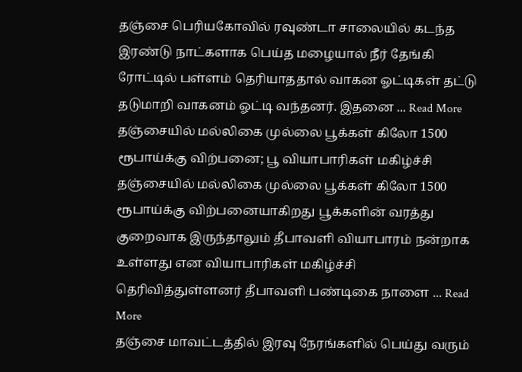தஞ்சை பெரியகோவில் ரவுண்டா சாலையில் கடந்த இரண்டு நாட்களாக பெய்த மழையால் நீர் தேங்கி ரோட்டில் பள்ளம் தெரியாததால் வாகன ஓட்டிகள் தட்டு தடுமாறி வாகனம் ஓட்டி வந்தனர். இதனை ... Read More
தஞ்சையில் மல்லிகை முல்லை பூக்கள் கிலோ 1500 ரூபாய்க்கு விற்பனை; பூ வியாபாரிகள் மகிழ்ச்சி
தஞ்சையில் மல்லிகை முல்லை பூக்கள் கிலோ 1500 ரூபாய்க்கு விற்பனையாகிறது பூக்களின் வரத்து குறைவாக இருந்தாலும் தீபாவளி வியாபாரம் நன்றாக உள்ளது என வியாபாரிகள் மகிழ்ச்சி தெரிவித்துள்ளனர் தீபாவளி பண்டிகை நாளை ... Read More
தஞ்சை மாவட்டத்தில் இரவு நேரங்களில் பெய்து வரும்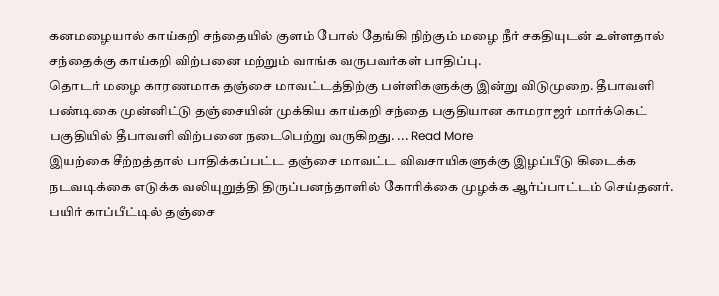கனமழையால் காய்கறி சந்தையில் குளம் போல் தேங்கி நிற்கும் மழை நீர் சகதியுடன் உள்ளதால் சந்தைக்கு காய்கறி விற்பனை மற்றும் வாங்க வருபவர்கள் பாதிப்பு.
தொடர் மழை காரணமாக தஞ்சை மாவட்டத்திற்கு பள்ளிகளுக்கு இன்று விடுமுறை. தீபாவளி பண்டிகை முன்னிட்டு தஞ்சையின் முக்கிய காய்கறி சந்தை பகுதியான காமராஜர் மார்க்கெட் பகுதியில் தீபாவளி விற்பனை நடைபெற்று வருகிறது. ... Read More
இயற்கை சீற்றத்தால் பாதிக்கப்பட்ட தஞ்சை மாவட்ட விவசாயிகளுக்கு இழப்பீடு கிடைக்க நடவடிக்கை எடுக்க வலியுறுத்தி திருப்பனந்தாளில் கோரிக்கை முழக்க ஆர்ப்பாட்டம் செய்தனர்.
பயிர் காப்பீட்டில் தஞ்சை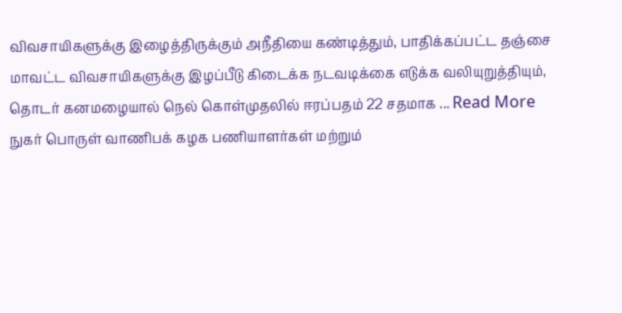விவசாயிகளுக்கு இழைத்திருக்கும் அநீதியை கண்டித்தும், பாதிக்கப்பட்ட தஞ்சை மாவட்ட விவசாயிகளுக்கு இழப்பீடு கிடைக்க நடவடிக்கை எடுக்க வலியுறுத்தியும், தொடர் கனமழையால் நெல் கொள்முதலில் ஈரப்பதம் 22 சதமாக ... Read More
நுகர் பொருள் வாணிபக் கழக பணியாளர்கள் மற்றும்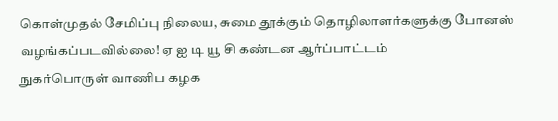கொள்முதல் சேமிப்பு நிலைய, சுமை தூக்கும் தொழிலாளர்களுக்கு போனஸ் வழங்கப்படவில்லை! ஏ ஐ டி யூ சி கண்டன ஆர்ப்பாட்டம்
நுகர்பொருள் வாணிப கழக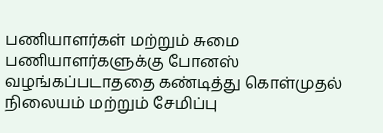பணியாளர்கள் மற்றும் சுமை பணியாளர்களுக்கு போனஸ் வழங்கப்படாததை கண்டித்து கொள்முதல் நிலையம் மற்றும் சேமிப்பு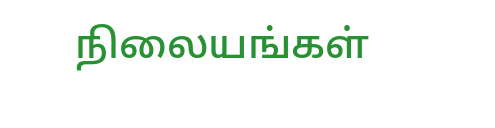நிலையங்கள்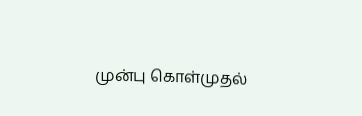முன்பு கொள்முதல்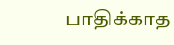பாதிக்காத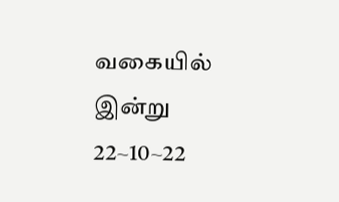வகையில் இன்று 22~10~22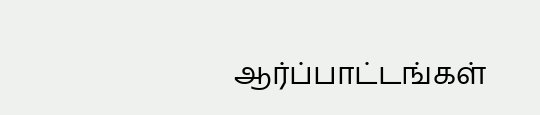ஆர்ப்பாட்டங்கள்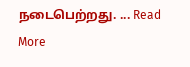நடைபெற்றது. ... Read More